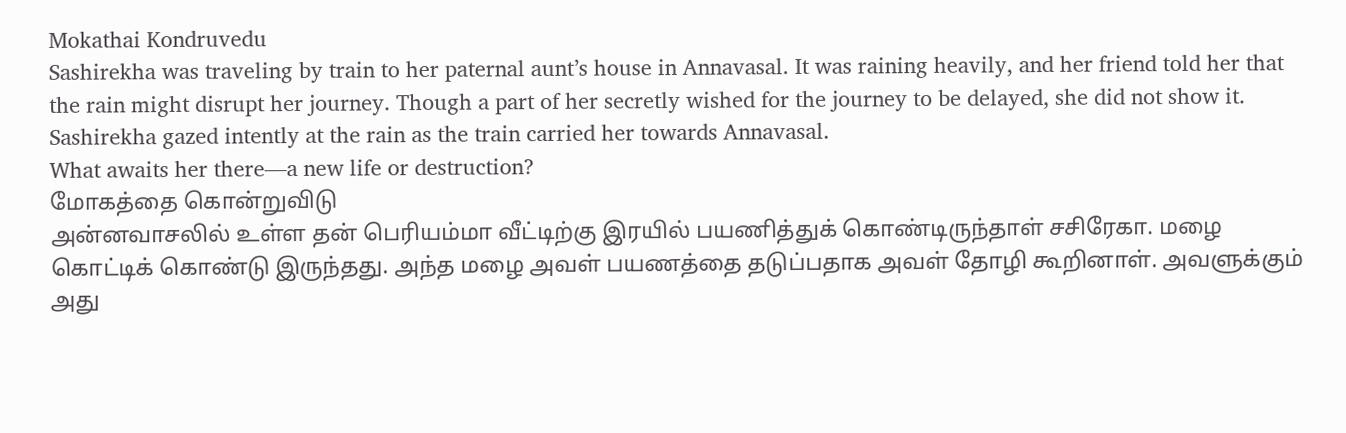Mokathai Kondruvedu
Sashirekha was traveling by train to her paternal aunt’s house in Annavasal. It was raining heavily, and her friend told her that the rain might disrupt her journey. Though a part of her secretly wished for the journey to be delayed, she did not show it.
Sashirekha gazed intently at the rain as the train carried her towards Annavasal.
What awaits her there—a new life or destruction?
மோகத்தை கொன்றுவிடு
அன்னவாசலில் உள்ள தன் பெரியம்மா வீட்டிற்கு இரயில் பயணித்துக் கொண்டிருந்தாள் சசிரேகா. மழை கொட்டிக் கொண்டு இருந்தது. அந்த மழை அவள் பயணத்தை தடுப்பதாக அவள் தோழி கூறினாள். அவளுக்கும் அது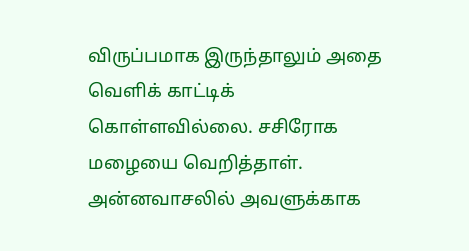விருப்பமாக இருந்தாலும் அதை வெளிக் காட்டிக் கொள்ளவில்லை. சசிரோக மழையை வெறித்தாள். அன்னவாசலில் அவளுக்காக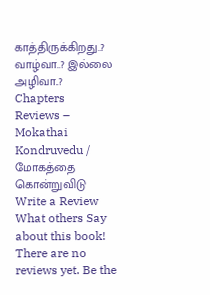காத்திருக்கிறது..? வாழ்வா..? இல்லை அழிவா..?
Chapters
Reviews – Mokathai Kondruvedu / மோகத்தை கொன்றுவிடு
Write a Review
What others Say about this book!
There are no reviews yet. Be the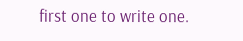first one to write one.